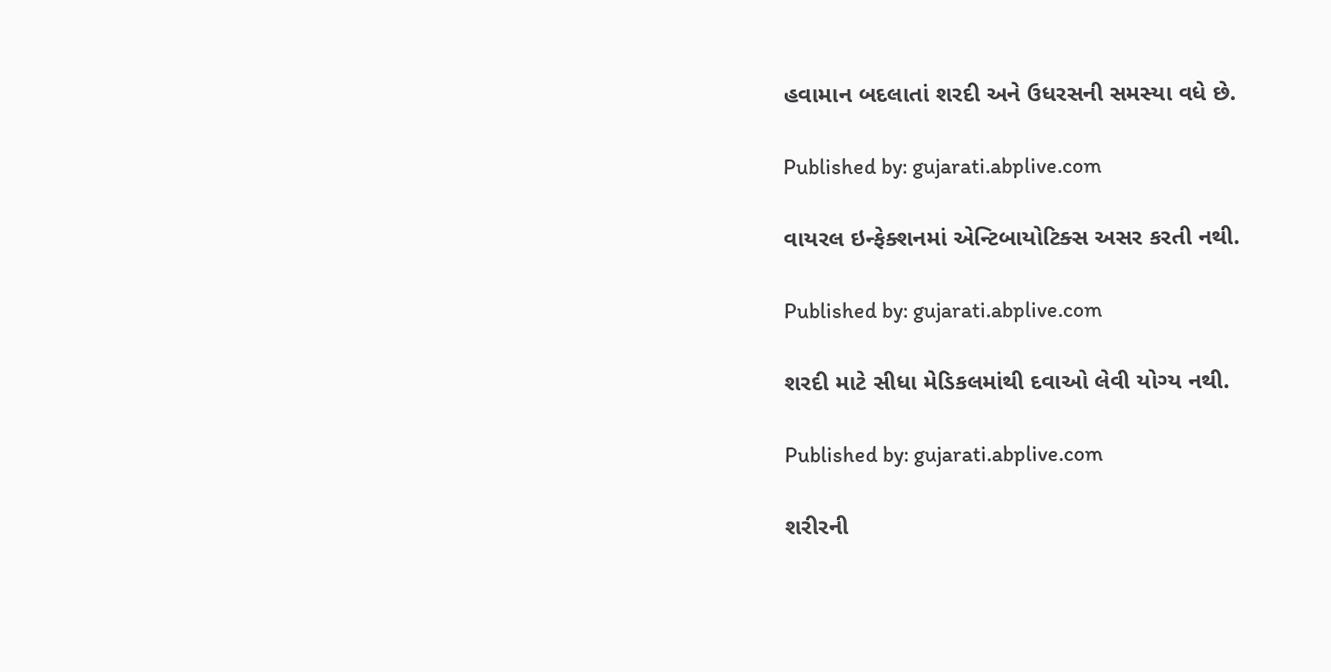હવામાન બદલાતાં શરદી અને ઉધરસની સમસ્યા વધે છે.

Published by: gujarati.abplive.com

વાયરલ ઇન્ફેક્શનમાં એન્ટિબાયોટિક્સ અસર કરતી નથી.

Published by: gujarati.abplive.com

શરદી માટે સીધા મેડિકલમાંથી દવાઓ લેવી યોગ્ય નથી.

Published by: gujarati.abplive.com

શરીરની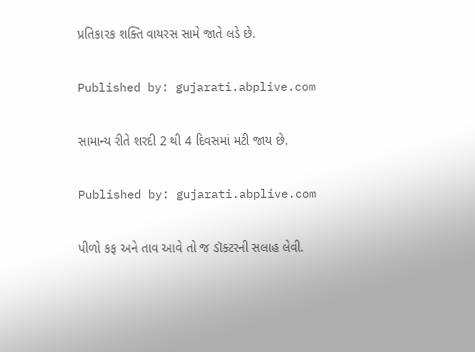પ્રતિકારક શક્તિ વાયરસ સામે જાતે લડે છે.

Published by: gujarati.abplive.com

સામાન્ય રીતે શરદી 2 થી 4 દિવસમાં મટી જાય છે.

Published by: gujarati.abplive.com

પીળો કફ અને તાવ આવે તો જ ડૉક્ટરની સલાહ લેવી.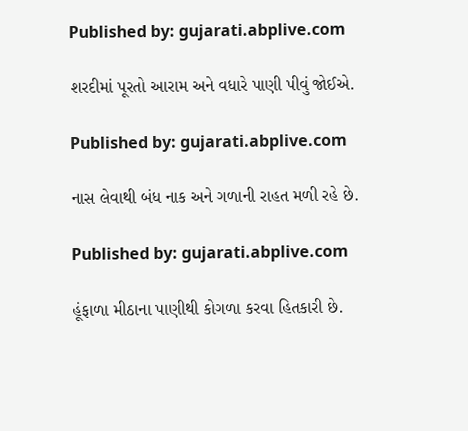Published by: gujarati.abplive.com

શરદીમાં પૂરતો આરામ અને વધારે પાણી પીવું જોઈએ.

Published by: gujarati.abplive.com

નાસ લેવાથી બંધ નાક અને ગળાની રાહત મળી રહે છે.

Published by: gujarati.abplive.com

હૂંફાળા મીઠાના પાણીથી કોગળા કરવા હિતકારી છે.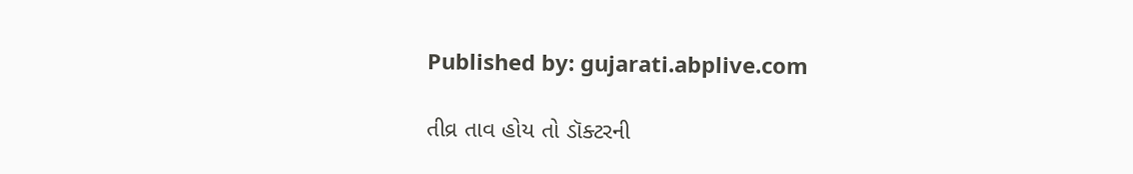Published by: gujarati.abplive.com

તીવ્ર તાવ હોય તો ડૉક્ટરની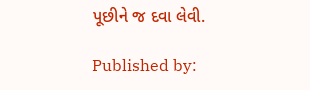પૂછીને જ દવા લેવી.

Published by: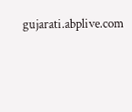gujarati.abplive.com